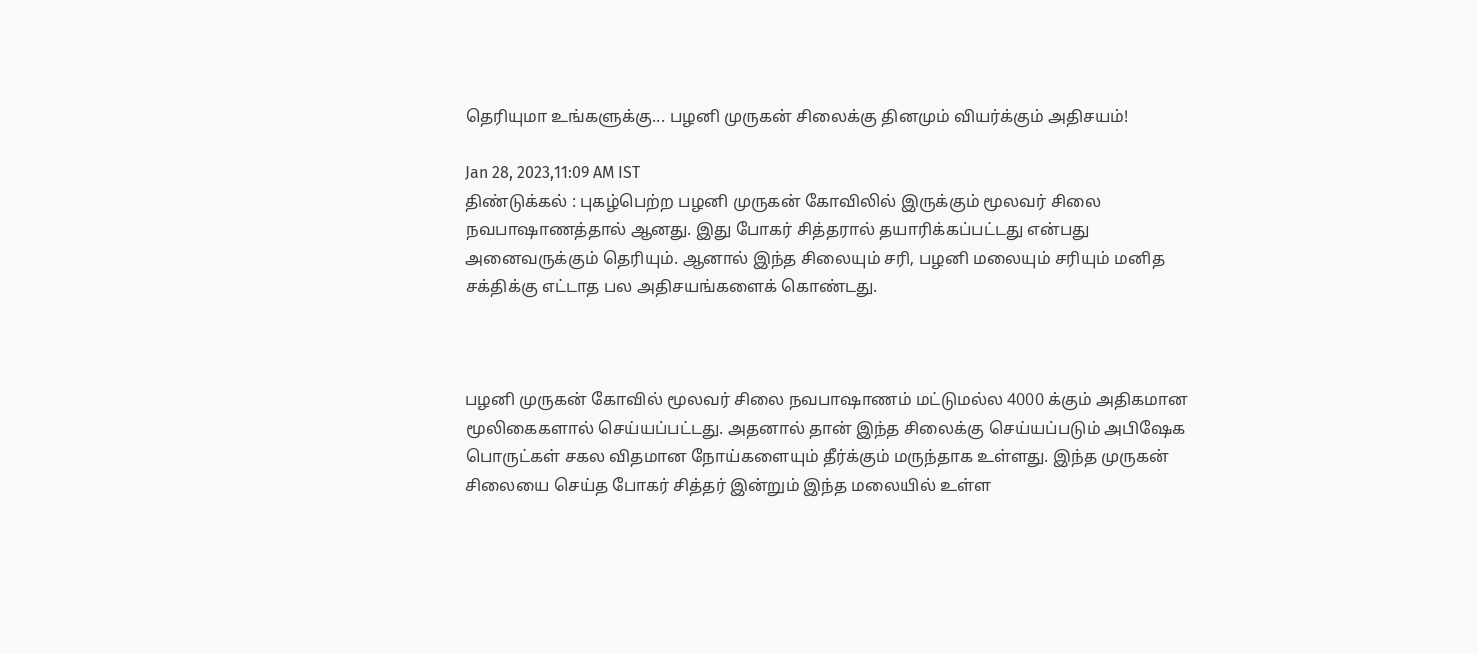தெரியுமா உங்களுக்கு... பழனி முருகன் சிலைக்கு தினமும் வியர்க்கும் அதிசயம்!

Jan 28, 2023,11:09 AM IST
திண்டுக்கல் : புகழ்பெற்ற பழனி முருகன் கோவிலில் இருக்கும் மூலவர் சிலை நவபாஷாணத்தால் ஆனது. இது போகர் சித்தரால் தயாரிக்கப்பட்டது என்பது அனைவருக்கும் தெரியும். ஆனால் இந்த சிலையும் சரி, பழனி மலையும் சரியும் மனித சக்திக்கு எட்டாத பல அதிசயங்களைக் கொண்டது.



பழனி முருகன் கோவில் மூலவர் சிலை நவபாஷாணம் மட்டுமல்ல 4000 க்கும் அதிகமான மூலிகைகளால் செய்யப்பட்டது. அதனால் தான் இந்த சிலைக்கு செய்யப்படும் அபிஷேக பொருட்கள் சகல விதமான நோய்களையும் தீர்க்கும் மருந்தாக உள்ளது. இந்த முருகன் சிலையை செய்த போகர் சித்தர் இன்றும் இந்த மலையில் உள்ள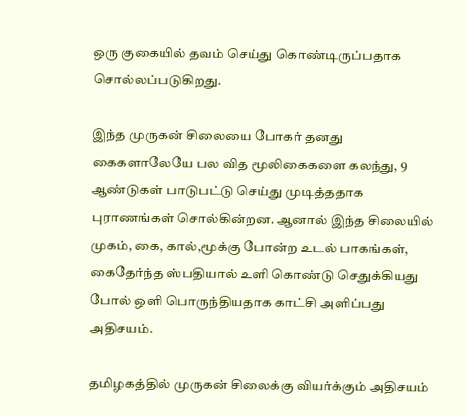ஒரு குகையில் தவம் செய்து கொண்டிருப்பதாக சொல்லப்படுகிறது.

இந்த முருகன் சிலையை போகர் தனது கைகளாலேயே பல வித மூலிகைகளை கலந்து, 9 ஆண்டுகள் பாடுபட்டு செய்து முடித்ததாக புராணங்கள் சொல்கின்றன. ஆனால் இந்த சிலையில் முகம், கை, கால்,மூக்கு போன்ற உடல் பாகங்கள், கைதேர்ந்த ஸ்பதியால் உளி கொண்டு செதுக்கியது போல் ஒளி பொருந்தியதாக காட்சி அளிப்பது அதிசயம்.

தமிழகத்தில் முருகன் சிலைக்கு வியர்க்கும் அதிசயம்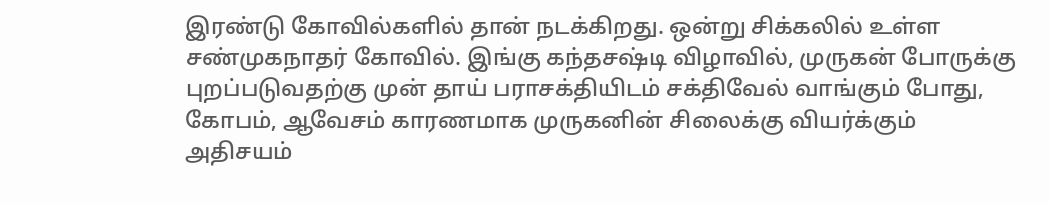இரண்டு கோவில்களில் தான் நடக்கிறது. ஒன்று சிக்கலில் உள்ள சண்முகநாதர் கோவில். இங்கு கந்தசஷ்டி விழாவில், முருகன் போருக்கு புறப்படுவதற்கு முன் தாய் பராசக்தியிடம் சக்திவேல் வாங்கும் போது, கோபம், ஆவேசம் காரணமாக முருகனின் சிலைக்கு வியர்க்கும் அதிசயம்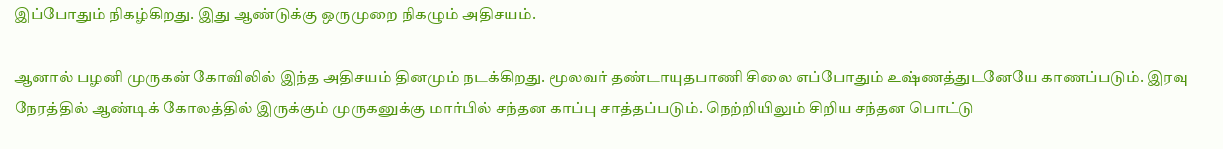இப்போதும் நிகழ்கிறது. இது ஆண்டுக்கு ஒருமுறை நிகழும் அதிசயம்.

ஆனால் பழனி முருகன் கோவிலில் இந்த அதிசயம் தினமும் நடக்கிறது. மூலவர் தண்டாயுதபாணி சிலை எப்போதும் உஷ்ணத்துடனேயே காணப்படும். இரவு நேரத்தில் ஆண்டிக் கோலத்தில் இருக்கும் முருகனுக்கு மார்பில் சந்தன காப்பு சாத்தப்படும். நெற்றியிலும் சிறிய சந்தன பொட்டு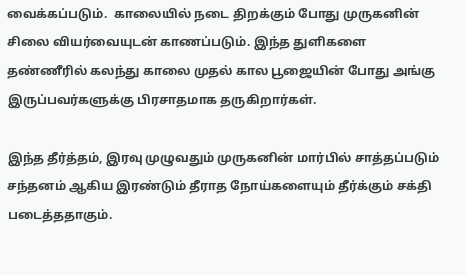வைக்கப்படும்.  காலையில் நடை திறக்கும் போது முருகனின் சிலை வியர்வையுடன் காணப்படும். இந்த துளிகளை தண்ணீரில் கலந்து காலை முதல் கால பூஜையின் போது அங்கு இருப்பவர்களுக்கு பிரசாதமாக தருகிறார்கள்.

இந்த தீர்த்தம், இரவு முழுவதும் முருகனின் மார்பில் சாத்தப்படும் சந்தனம் ஆகிய இரண்டும் தீராத நோய்களையும் தீர்க்கும் சக்தி படைத்ததாகும்.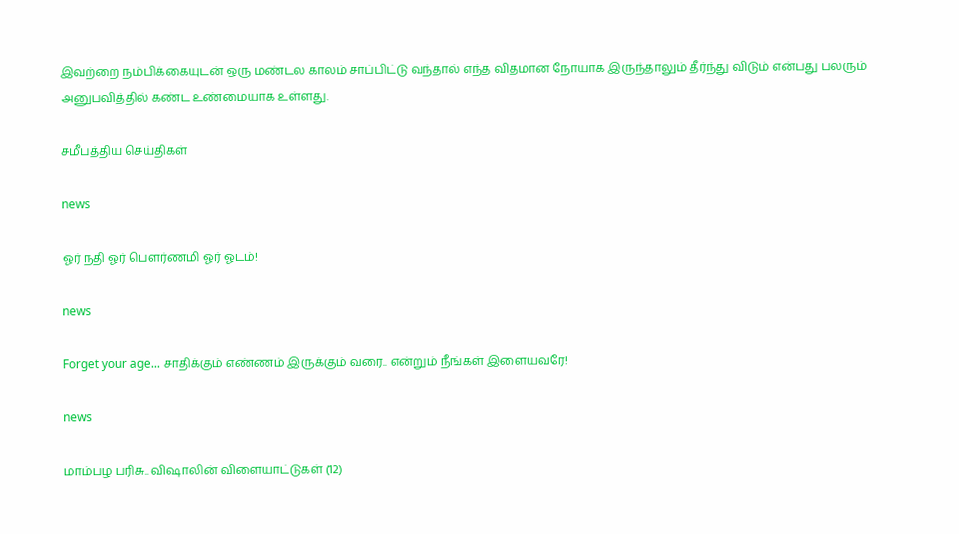இவற்றை நம்பிக்கையுடன் ஒரு மண்டல காலம் சாப்பிட்டு வந்தால் எந்த விதமான நோயாக இருந்தாலும் தீர்ந்து விடும் என்பது பலரும் அனுபவித்தில் கண்ட உண்மையாக உள்ளது.

சமீபத்திய செய்திகள்

news

ஓர் நதி ஓர் பெளர்ணமி ஓர் ஓடம்!

news

Forget your age... சாதிக்கும் எண்ணம் இருக்கும் வரை.. என்றும் நீங்கள் இளையவரே!

news

மாம்பழ பரிசு.. விஷாலின் விளையாட்டுகள் (12)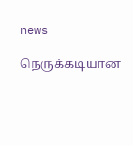news

நெருக்கடியான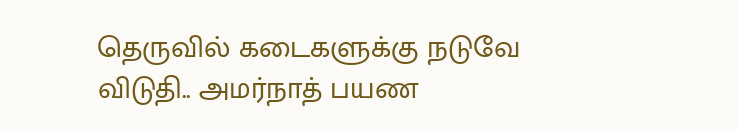தெருவில் கடைகளுக்கு நடுவே விடுதி.. அமர்நாத் பயண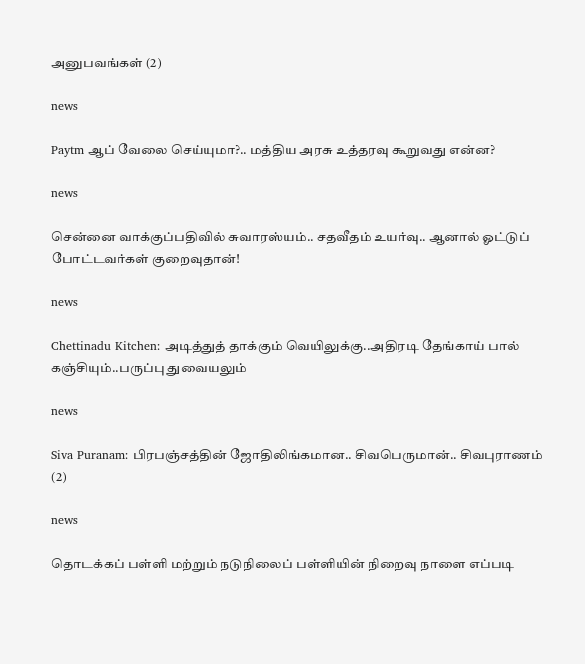அனுபவங்கள் (2)

news

Paytm ஆப் வேலை செய்யுமா?.. மத்திய அரசு உத்தரவு கூறுவது என்ன?

news

சென்னை வாக்குப்பதிவில் சுவாரஸ்யம்.. சதவீதம் உயர்வு.. ஆனால் ஓட்டுப் போட்டவர்கள் குறைவுதான்!

news

Chettinadu Kitchen: அடித்துத் தாக்கும் வெயிலுக்கு..அதிரடி தேங்காய் பால் கஞ்சியும்..பருப்பு துவையலும்

news

Siva Puranam: பிரபஞ்சத்தின் ஜோதிலிங்கமான.. சிவபெருமான்.. சிவபுராணம் (2)

news

தொடக்கப் பள்ளி மற்றும் நடுநிலைப் பள்ளியின் நிறைவு நாளை எப்படி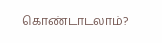கொண்டாடலாம்?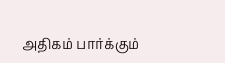அதிகம் பார்க்கும்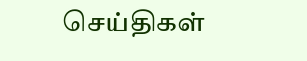செய்திகள்